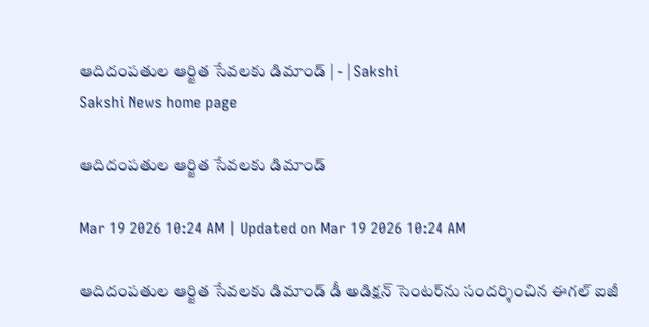ఆదిదంపతుల ఆర్జిత సేవలకు డిమాండ్‌ | - | Sakshi
Sakshi News home page

ఆదిదంపతుల ఆర్జిత సేవలకు డిమాండ్‌

Mar 19 2026 10:24 AM | Updated on Mar 19 2026 10:24 AM

ఆదిదంపతుల ఆర్జిత సేవలకు డిమాండ్‌ డీ అడిక్షన్‌ సెంటర్‌ను సందర్శించిన ఈగల్‌ ఐజీ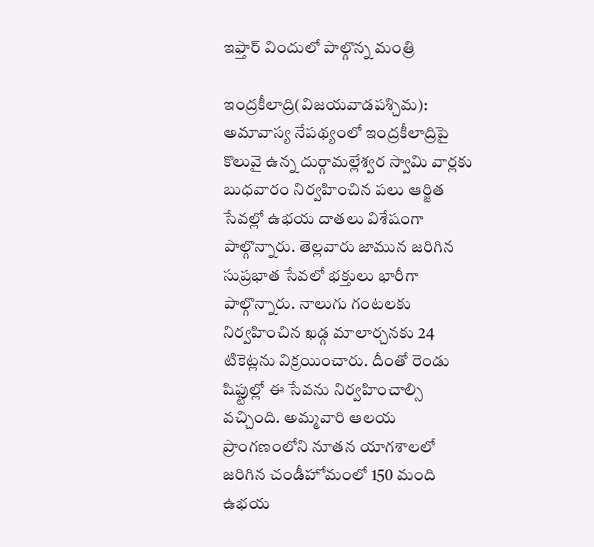ఇఫ్తార్‌ విందులో పాల్గొన్న మంత్రి

ఇంద్రకీలాద్రి(విజయవాడపశ్చిమ): అమావాస్య నేపథ్యంలో ఇంద్రకీలాద్రిపై కొలువై ఉన్న దుర్గామల్లేశ్వర స్వామి వార్లకు బుధవారం నిర్వహించిన పలు ఆర్జిత సేవల్లో ఉభయ దాతలు విశేషంగా పాల్గొన్నారు. తెల్లవారు జామున జరిగిన సుప్రభాత సేవలో భక్తులు భారీగా పాల్గొన్నారు. నాలుగు గంటలకు నిర్వహించిన ఖడ్గ మాలార్చనకు 24 టికెట్లను విక్రయించారు. దీంతో రెండు షిఫ్టుల్లో ఈ సేవను నిర్వహించాల్సి వచ్చింది. అమ్మవారి ఆలయ ప్రాంగణంలోని నూతన యాగశాలలో జరిగిన చండీహోమంలో 150 మంది ఉభయ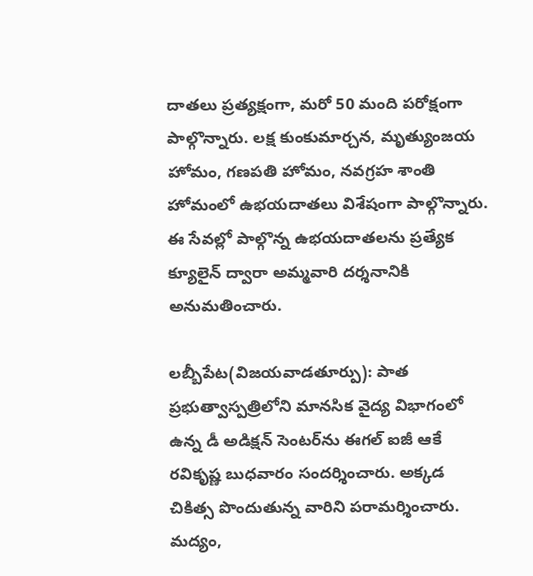దాతలు ప్రత్యక్షంగా, మరో 50 మంది పరోక్షంగా పాల్గొన్నారు. లక్ష కుంకుమార్చన, మృత్యుంజయ హోమం, గణపతి హోమం, నవగ్రహ శాంతి హోమంలో ఉభయదాతలు విశేషంగా పాల్గొన్నారు. ఈ సేవల్లో పాల్గొన్న ఉభయదాతలను ప్రత్యేక క్యూలైన్‌ ద్వారా అమ్మవారి దర్శనానికి అనుమతించారు.

లబ్బీపేట(విజయవాడతూర్పు): పాత ప్రభుత్వాస్పత్రిలోని మానసిక వైద్య విభాగంలో ఉన్న డీ అడిక్షన్‌ సెంటర్‌ను ఈగల్‌ ఐజీ ఆకే రవికృష్ణ బుధవారం సందర్శించారు. అక్కడ చికిత్స పొందుతున్న వారిని పరామర్శించారు. మద్యం,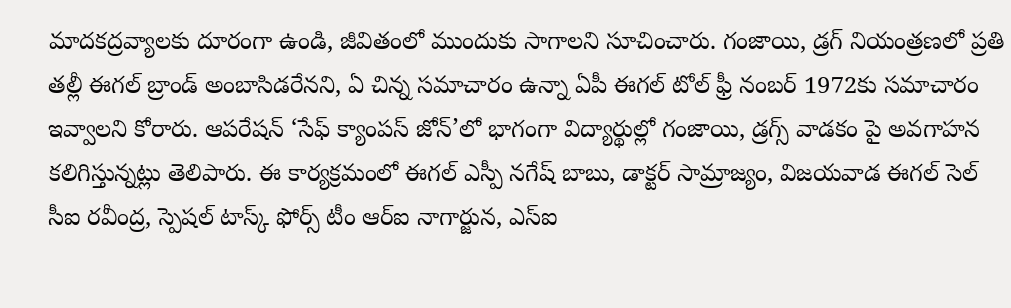మాదకద్రవ్యాలకు దూరంగా ఉండి, జీవితంలో ముందుకు సాగాలని సూచించారు. గంజాయి, డ్రగ్‌ నియంత్రణలో ప్రతి తల్లీ ఈగల్‌ బ్రాండ్‌ అంబాసిడరేనని, ఏ చిన్న సమాచారం ఉన్నా ఏపీ ఈగల్‌ టోల్‌ ఫ్రీ నంబర్‌ 1972కు సమాచారం ఇవ్వాలని కోరారు. ఆపరేషన్‌ ‘సేఫ్‌ క్యాంపస్‌ జోన్‌’లో భాగంగా విద్యార్థుల్లో గంజాయి, డ్రగ్స్‌ వాడకం పై అవగాహన కలిగిస్తున్నట్లు తెలిపారు. ఈ కార్యక్రమంలో ఈగల్‌ ఎస్పీ నగేష్‌ బాబు, డాక్టర్‌ సామ్రాజ్యం, విజయవాడ ఈగల్‌ సెల్‌ సీఐ రవీంద్ర, స్పెషల్‌ టాస్క్‌ ఫోర్స్‌ టీం ఆర్‌ఐ నాగార్జున, ఎస్‌ఐ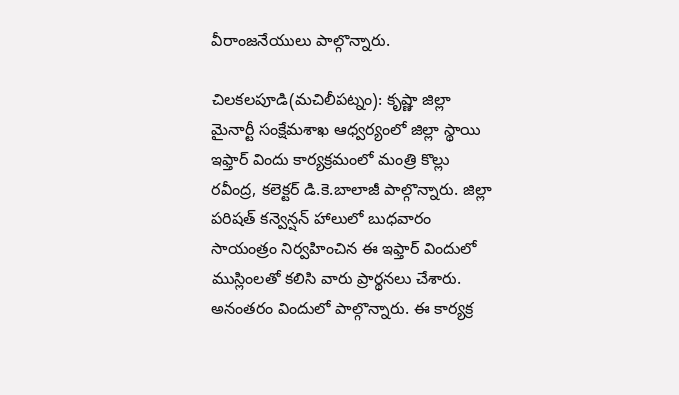వీరాంజనేయులు పాల్గొన్నారు.

చిలకలపూడి(మచిలీపట్నం): కృష్ణా జిల్లా మైనార్టీ సంక్షేమశాఖ ఆధ్వర్యంలో జిల్లా స్థాయి ఇఫ్తార్‌ విందు కార్యక్రమంలో మంత్రి కొల్లు రవీంద్ర, కలెక్టర్‌ డి.కె.బాలాజీ పాల్గొన్నారు. జిల్లా పరిషత్‌ కన్వెన్షన్‌ హాలులో బుధవారం సాయంత్రం నిర్వహించిన ఈ ఇఫ్తార్‌ విందులో ముస్లింలతో కలిసి వారు ప్రార్థనలు చేశారు. అనంతరం విందులో పాల్గొన్నారు. ఈ కార్యక్ర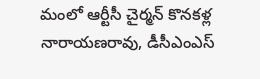మంలో ఆర్టీసీ చైర్మన్‌ కొనకళ్ల నారాయణరావు, డీసీఎంఎస్‌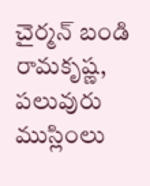చైర్మన్‌ బండి రామకృష్ణ, పలువురు ముస్లింలు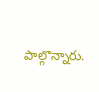పాల్గొన్నారు.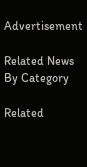Advertisement

Related News By Category

Related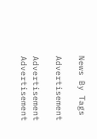News By Tags

Advertisement

Advertisement
Advertisement